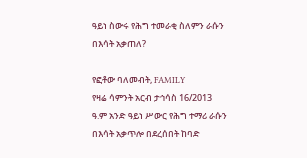ዓይነ ስውሩ የሕግ ተመራቂ ስለምን ራሱን በእሳት አቃጠለ?

የፎቶው ባለመብት, FAMILY
የዛሬ ሳምንት አርብ ታኅሳስ 16/2013 ዓ.ም አንድ ዓይነ ሥውር የሕግ ተማሪ ራሱን በእሳት አቃጥሎ በደረሰበት ከባድ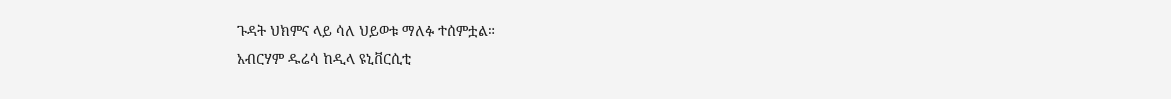ጉዳት ህክምና ላይ ሳለ ህይወቱ ማለፉ ተሰምቷል።
አብርሃም ዱሬሳ ከዲላ ዩኒቨርሲቲ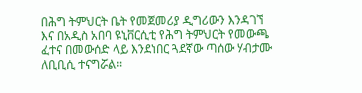በሕግ ትምህርት ቤት የመጀመሪያ ዲግሪውን እንዳገኘ እና በአዲስ አበባ ዩኒቨርሲቲ የሕግ ትምህርት የመውጫ ፈተና በመውሰድ ላይ እንደነበር ጓደኛው ጣሰው ሃብታሙ ለቢቢሲ ተናግሯል።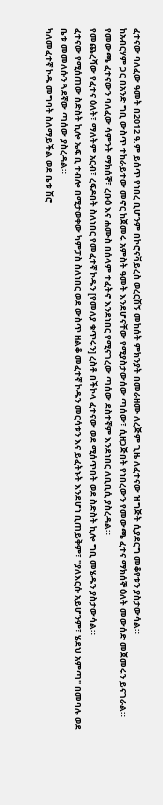ፈተናው ባለፈው ዓመት በ2012 ዓ.ም ይሰጥ የነበረ ቢሆንም በኮሮናቫይረስ ወረርሽኝ መከሰት ምክንያት በመራዘሙ ለረጅም ጊዜ ለፈተናው ዝግጅት ሲያደርግ መቆየቱን ያስታውሳል።
ከአብርሃም ጋር በአንድ ግቢ ውስጥ ተከራይተው መኖር ከጀመሩ አምስት ዓመት እንደሆናቸው የሚያስታውሰው ጣሰው፣ ሲዘጋጅበት የነበረውን የመውጫ ፈተና ማክሰኞ ዕለት መውሰድ መጀመሩን ይናገራል።
የመውጫ ፈተናውን ባለፈው ሳምንት ማክሰኞ፣ ረቡዕ እና ሐሙስ በሰላም ተፈትኖ እንደነበር የሚናገረው ጣሰው ደስተኛም እንደነበር ለቢቢሲ ያስረዳል።
የመጨረሻው የፈተና ዕለት፣ ማለትም አርብ፣ ረፍዶበት ስለነበር የመፈተኛ ኮዱን [የመለያ ቁጥሩን] ረስቶ በችኮላ ፈተናው ወደ ሚሰጥበት ወደ ስድስት ኪሎ ግቢ መሄዱን ያስታውሳል።
ፈተናው የሚሰጠው ስድስት ኪሎ ኤፍ ቢ ተብሎ በሚታወቀው ካምፓስ ስለነበር ወደ ውስጥ ዘልቆ መፈተኛ ኮዱን መርሳቱን እና ይፈትኑት እንደሆነ ቢጠይቅም፣ "ያለእርሱ አይሆንም፣ ሄደህ አምጣ" በመባሉ ወደ ቤቱ መመለሱን ጓደኛው ጣሰው ያስረዳል።
ካለመፈተኛ ኮዱ መግባት ስለማይችል ወደ ቤቱ ሽሮ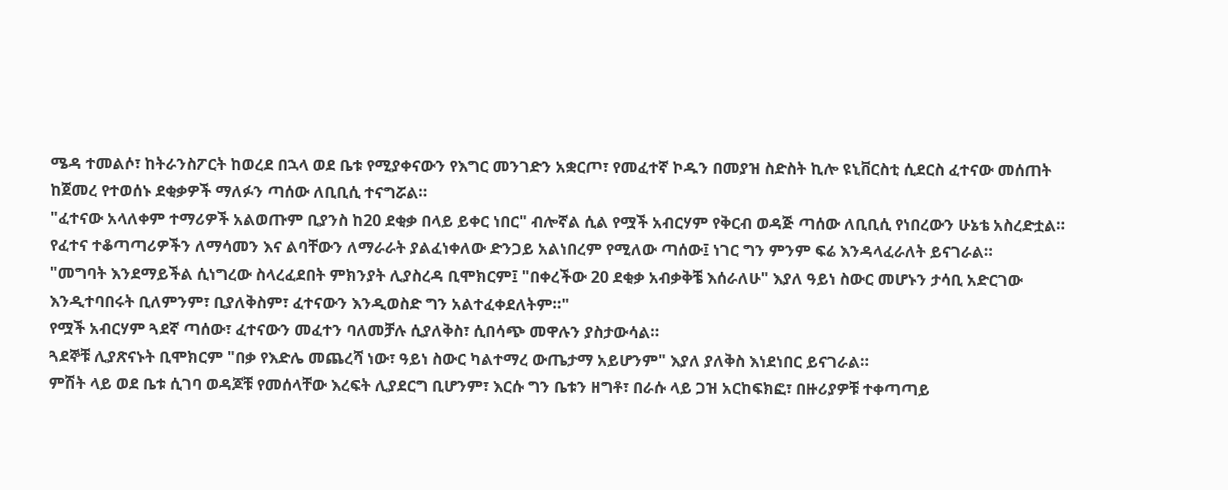ሜዳ ተመልሶ፣ ከትራንስፖርት ከወረደ በኋላ ወደ ቤቱ የሚያቀናውን የእግር መንገድን አቋርጦ፣ የመፈተኛ ኮዱን በመያዝ ስድስት ኪሎ ዩኒቨርስቲ ሲደርስ ፈተናው መሰጠት ከጀመረ የተወሰኑ ደቂቃዎች ማለፉን ጣሰው ለቢቢሲ ተናግሯል።
"ፈተናው አላለቀም ተማሪዎች አልወጡም ቢያንስ ከ20 ደቂቃ በላይ ይቀር ነበር" ብሎኛል ሲል የሟች አብርሃም የቅርብ ወዳጅ ጣሰው ለቢቢሲ የነበረውን ሁኔቴ አስረድቷል።
የፈተና ተቆጣጣሪዎችን ለማሳመን እና ልባቸውን ለማራራት ያልፈነቀለው ድንጋይ አልነበረም የሚለው ጣሰው፤ ነገር ግን ምንም ፍሬ እንዳላፈራለት ይናገራል።
"መግባት እንደማይችል ሲነግረው ስላረፈደበት ምክንያት ሊያስረዳ ቢሞክርም፤ "በቀረችው 20 ደቂቃ አብቃቅቼ እሰራለሁ" እያለ ዓይነ ስውር መሆኑን ታሳቢ አድርገው እንዲተባበሩት ቢለምንም፣ ቢያለቅስም፣ ፈተናውን እንዲወስድ ግን አልተፈቀደለትም።"
የሟች አብርሃም ጓደኛ ጣሰው፣ ፈተናውን መፈተን ባለመቻሉ ሲያለቅስ፣ ሲበሳጭ መዋሉን ያስታውሳል።
ጓደኞቹ ሊያጽናኑት ቢሞክርም "በቃ የእድሌ መጨረሻ ነው፣ ዓይነ ስውር ካልተማረ ውጤታማ አይሆንም" እያለ ያለቅስ እነደነበር ይናገራል።
ምሽት ላይ ወደ ቤቱ ሲገባ ወዳጆቹ የመሰላቸው እረፍት ሊያደርግ ቢሆንም፣ እርሱ ግን ቤቱን ዘግቶ፣ በራሱ ላይ ጋዝ አርከፍክፎ፣ በዙሪያዎቹ ተቀጣጣይ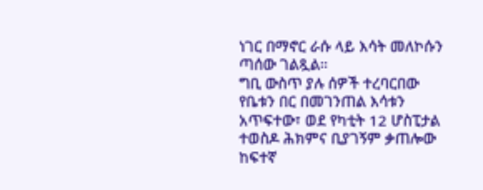ነገር በማኖር ራሱ ላይ እሳት መለኮሱን ጣሰው ገልጿል።
ግቢ ውስጥ ያሉ ሰዎች ተረባርበው የቤቱን በር በመገንጠል እሳቱን አጥፍተው፣ ወደ የካቲት 12 ሆስፒታል ተወስዶ ሕክምና ቢያገኝም ቃጠሎው ከፍተኛ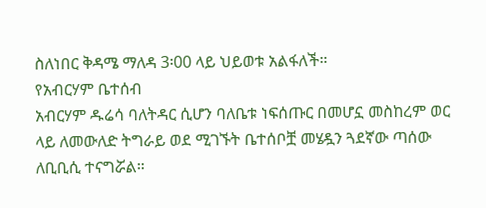ስለነበር ቅዳሜ ማለዳ 3፡00 ላይ ህይወቱ አልፋለች።
የአብርሃም ቤተሰብ
አብርሃም ዱሬሳ ባለትዳር ሲሆን ባለቤቱ ነፍሰጡር በመሆኗ መስከረም ወር ላይ ለመውለድ ትግራይ ወደ ሚገኙት ቤተሰቦቿ መሄዷን ጓደኛው ጣሰው ለቢቢሲ ተናግሯል።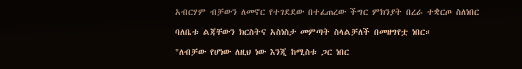አብርሃም ብቻውን ለመኖር የተገደደው በተፈጠረው ችግር ምክንያት በረራ ተቋርጦ ስለነበር ባለቤቱ ልጃቸውን ክርስትና አስነስታ መምጣት ስላልቻለች በመዘግየቷ ነበር።
"ለብቻው የሆነው ለዚህ ነው እንጂ ከሚስቱ ጋር ነበር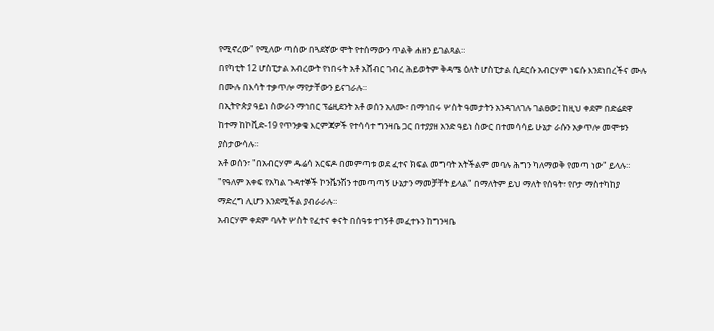የሚኖረው" የሚለው ጣሰው በጓደኛው ሞት የተሰማውን ጥልቅ ሐዘን ይገልጻል።
በየካቲት 12 ሆስፒታል አብረውት የነበሩት አቶ አሸብር ገብረ ሕይወትም ቅዳሜ ዕለት ሆስፒታል ሲደርሱ አብርሃም ነፍሱ እንደነበረችና ሙሉ በሙሉ በእሳት ተቃጥሎ ማየታቸውን ይናገራሉ።
በኢትዮጵያ ዓይነ ስውራን ማኅበር ፕሬዚደንት አቶ ወሰን አለሙ፣ በማኅበሩ ሦስት ዓመታትን አንዳገለገሉ ገልፀው፤ ከዚህ ቀደም በድሬደዋ ከተማ ከኮቪድ-19 የጥንቃቄ እርምጃዎች የተሳሳተ ግንዛቤ ጋር በተያያዘ አንድ ዓይነ ስውር በተመሳሳይ ሁኔታ ራሱን አቃጥሎ መሞቱን ያስታውሳሉ።
አቶ ወሰን፣ "በአብርሃም ዱሬሳ አርፍዶ በመምጣቱ ወደ ፈተና ክፍል መግባት አትችልም መባሉ ሕግን ካለማወቅ የመጣ ነው" ይላሉ።
"የዓለም አቀፍ የአካል ጉዳተኞች ኮንቬንሽን ተመጣጣኝ ሁኔታን ማመቻቸት ይላል" በማለትም ይህ ማለት የሰዓት፣ የቦታ ማስተካከያ ማድረግ ሊሆን እንደሚችል ያብራራሉ።
አብርሃም ቀደም ባሉት ሦስት የፈተና ቀናት በሰዓቱ ተገኝቶ መፈተኑን ከግንዛቤ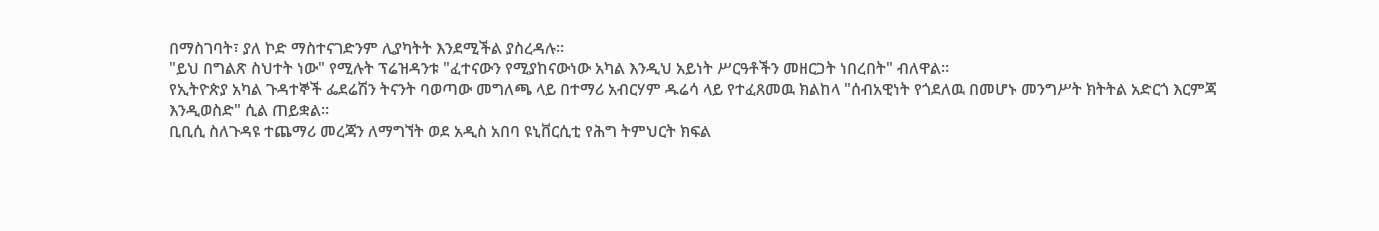በማስገባት፣ ያለ ኮድ ማስተናገድንም ሊያካትት እንደሚችል ያስረዳሉ።
"ይህ በግልጽ ስህተት ነው" የሚሉት ፕሬዝዳንቱ "ፈተናውን የሚያከናውነው አካል እንዲህ አይነት ሥርዓቶችን መዘርጋት ነበረበት" ብለዋል።
የኢትዮጵያ አካል ጉዳተኞች ፌደሬሽን ትናንት ባወጣው መግለጫ ላይ በተማሪ አብርሃም ዱሬሳ ላይ የተፈጸመዉ ክልከላ "ሰብአዊነት የጎደለዉ በመሆኑ መንግሥት ክትትል አድርጎ እርምጃ እንዲወስድ" ሲል ጠይቋል።
ቢቢሲ ስለጉዳዩ ተጨማሪ መረጃን ለማግኘት ወደ አዲስ አበባ ዩኒቨርሲቲ የሕግ ትምህርት ክፍል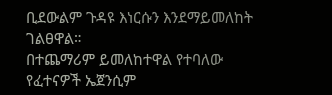ቢደውልም ጉዳዩ እነርሱን እንደማይመለከት ገልፀዋል።
በተጨማሪም ይመለከተዋል የተባለው የፈተናዎች ኤጀንሲም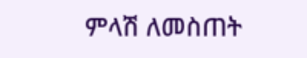ምላሽ ለመስጠት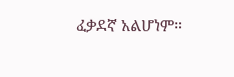ፈቃደኛ አልሆነም።